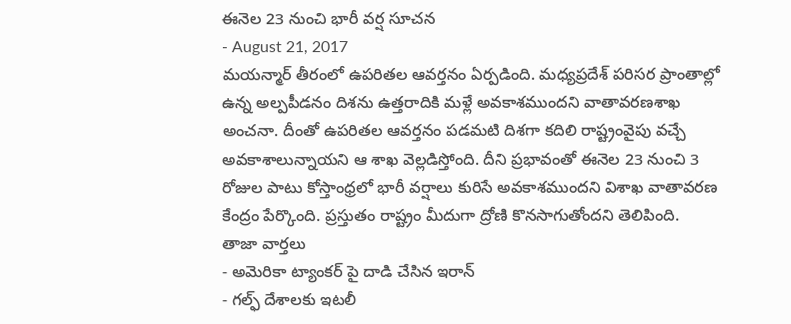ఈనెల 23 నుంచి భారీ వర్ష సూచన
- August 21, 2017
మయన్మార్ తీరంలో ఉపరితల ఆవర్తనం ఏర్పడింది. మధ్యప్రదేశ్ పరిసర ప్రాంతాల్లో ఉన్న అల్పపీడనం దిశను ఉత్తరాదికి మళ్లే అవకాశముందని వాతావరణశాఖ అంచనా. దీంతో ఉపరితల ఆవర్తనం పడమటి దిశగా కదిలి రాష్ట్రంవైపు వచ్చే అవకాశాలున్నాయని ఆ శాఖ వెల్లడిస్తోంది. దీని ప్రభావంతో ఈనెల 23 నుంచి 3 రోజుల పాటు కోస్తాంధ్రలో భారీ వర్షాలు కురిసే అవకాశముందని విశాఖ వాతావరణ కేంద్రం పేర్కొంది. ప్రస్తుతం రాష్ట్రం మీదుగా ద్రోణి కొనసాగుతోందని తెలిపింది.
తాజా వార్తలు
- అమెరికా ట్యాంకర్ పై దాడి చేసిన ఇరాన్
- గల్ఫ్ దేశాలకు ఇటలీ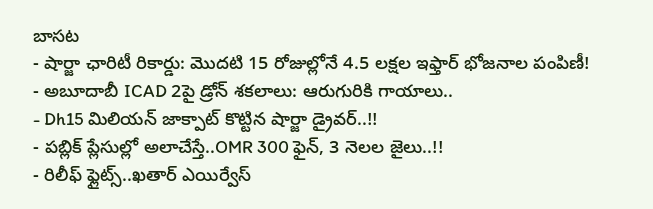బాసట
- షార్జా ఛారిటీ రికార్డు: మొదటి 15 రోజుల్లోనే 4.5 లక్షల ఇఫ్తార్ భోజనాల పంపిణీ!
- అబూదాబీ ICAD 2పై డ్రోన్ శకలాలు: ఆరుగురికి గాయాలు..
- Dh15 మిలియన్ జాక్పాట్ కొట్టిన షార్జా డ్రైవర్..!!
- పబ్లిక్ ప్లేసుల్లో అలాచేస్తే..OMR 300 ఫైన్, 3 నెలల జైలు..!!
- రిలీఫ్ ఫ్లైట్స్..ఖతార్ ఎయిర్వేస్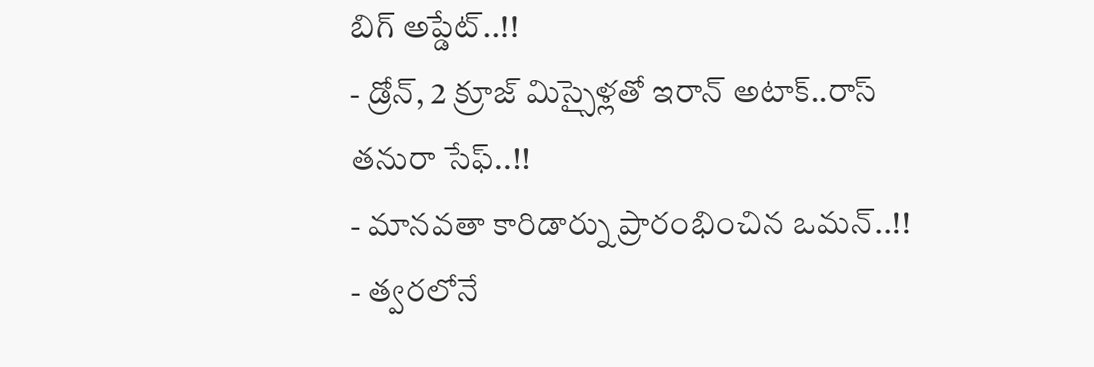బిగ్ అప్డేట్..!!
- డ్రోన్, 2 క్రూజ్ మిస్సైళ్లతో ఇరాన్ అటాక్..రాస్ తనురా సేఫ్..!!
- మానవతా కారిడార్ను ప్రారంభించిన ఒమన్..!!
- త్వరలోనే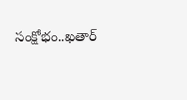సంక్షోభం..ఖతార్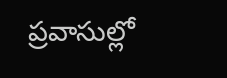ప్రవాసుల్లో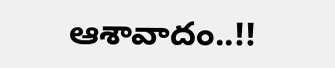ఆశావాదం..!!